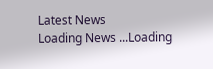Latest News
Loading News ...Loading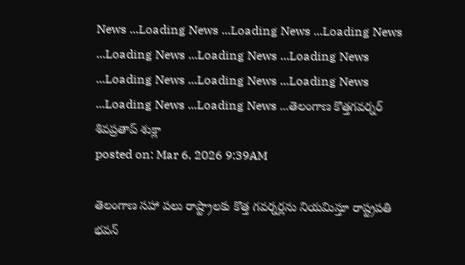News ...Loading News ...Loading News ...Loading News ...Loading News ...Loading News ...Loading News ...Loading News ...Loading News ...Loading News ...Loading News ...Loading News ...తెలంగాణ కొత్తగవర్నర్ శివప్రతాప్ శుక్లా
posted on: Mar 6, 2026 9:39AM

తెలంగాణ సహా పలు రాష్ట్రాలకు కొత్త గవర్నర్లను నియమిస్తూ రాష్ట్రపతి భవన్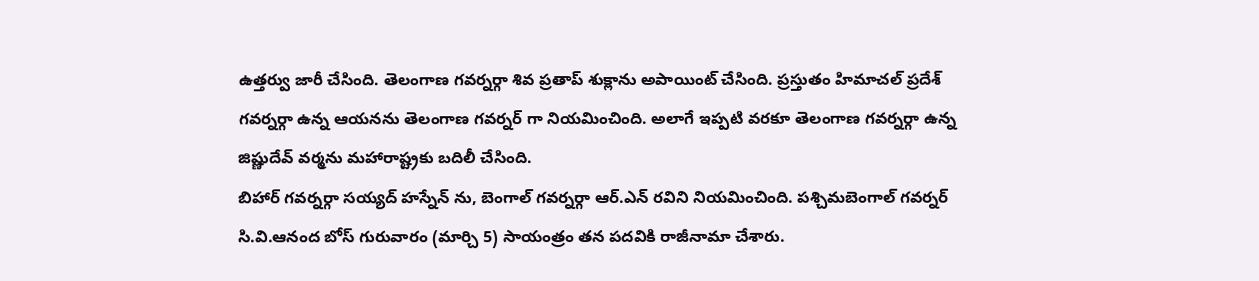ఉత్తర్వు జారీ చేసింది. తెలంగాణ గవర్నర్గా శివ ప్రతాప్ శుక్లాను అపాయింట్ చేసింది. ప్రస్తుతం హిమాచల్ ప్రదేశ్ గవర్నర్గా ఉన్న ఆయనను తెలంగాణ గవర్నర్ గా నియమించింది. అలాగే ఇప్పటి వరకూ తెలంగాణ గవర్నర్గా ఉన్న జిష్ణుదేవ్ వర్మను మహారాష్ట్రకు బదిలీ చేసింది.
బిహార్ గవర్నర్గా సయ్యద్ హస్నేన్ ను, బెంగాల్ గవర్నర్గా ఆర్.ఎన్ రవిని నియమించింది. పశ్చిమబెంగాల్ గవర్నర్ సి.వి.ఆనంద బోస్ గురువారం (మార్చి 5) సాయంత్రం తన పదవికి రాజీనామా చేశారు.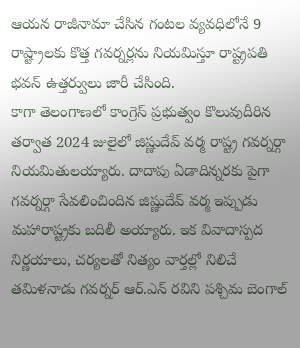ఆయన రాజీనామా చేసిన గంటల వ్యవధిలోనే 9 రాష్ట్రాలకు కొత్త గవర్నర్లను నియమిస్తూ రాష్ట్రపతి భవన్ ఉత్తర్వులు జారీ చేసింది.
కాగా తెలంగాణలో కాంగ్రెస్ ప్రభుత్వం కొలువుదీరిన తర్వాత 2024 జులైలో జిష్ణుదేవ్ వర్మ రాష్ట్ర గవర్నర్గా నియమితులయ్యారు. దాదాపు ఏడాదిన్నరకు పైగా గవర్నర్గా సేవలించిందిన జిష్ణుదేవ్ వర్మ ఇప్పుడు మహారాష్ట్రకు బదిలీ అయ్యారు. ఇక వివాదాస్పద నిర్ణయాలు, చర్యలతో నిత్యం వార్తల్లో నిలిచే తమిళనాడు గవర్నర్ ఆర్.ఎన్ రవిని పశ్చిమ బెంగాల్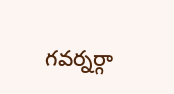గవర్నర్గా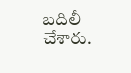బదిలీ చేశారు.